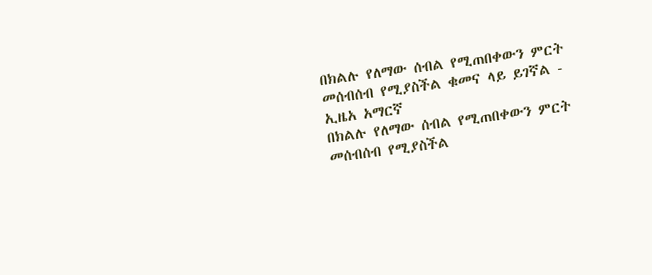በክልሉ የለማው ሰብል የሚጠበቀውን ምርት መሰብሰብ የሚያስችል ቁመና ላይ ይገኛል - ኢዜአ አማርኛ
በክልሉ የለማው ሰብል የሚጠበቀውን ምርት መሰብሰብ የሚያስችል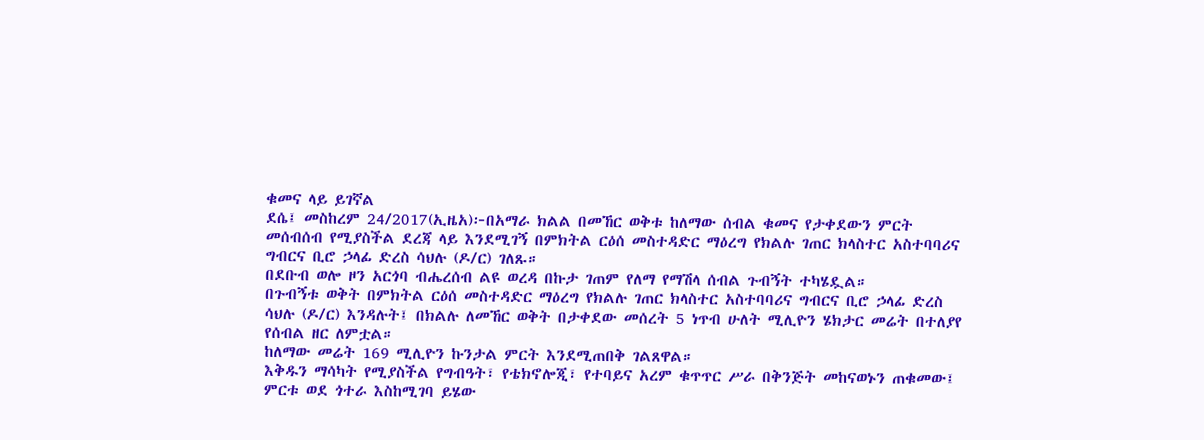ቁመና ላይ ይገኛል
ደሴ፤ መስከረም 24/2017(ኢዜአ)፦በአማራ ክልል በመኸር ወቅቱ ከለማው ሰብል ቁመና የታቀደውን ምርት መሰብሰብ የሚያስችል ደረጃ ላይ እንደሚገኝ በምክትል ርዕሰ መስተዳድር ማዕረግ የክልሉ ገጠር ክላስተር አስተባባሪና ግብርና ቢሮ ኃላፊ ድረስ ሳህሉ (ዶ/ር) ገለጹ።
በደቡብ ወሎ ዞን አርጎባ ብሔረሰብ ልዩ ወረዳ በኩታ ገጠም የለማ የማሽላ ሰብል ጉብኝት ተካሄዷል።
በጉብኝቱ ወቅት በምክትል ርዕሰ መስተዳድር ማዕረግ የክልሉ ገጠር ክላስተር አስተባባሪና ግብርና ቢሮ ኃላፊ ድረስ ሳህሉ (ዶ/ር) እንዳሉት፤ በክልሉ ለመኸር ወቅት በታቀደው መሰረት 5 ነጥብ ሁለት ሚሊዮን ሄክታር መሬት በተለያየ የሰብል ዘር ለምቷል።
ከለማው መሬት 169 ሚሊዮን ኩንታል ምርት እንደሚጠበቅ ገልጸዋል።
እቅዱን ማሳካት የሚያስችል የግብዓት፣ የቴክኖሎጂ፣ የተባይና አረም ቁጥጥር ሥራ በቅንጅት መከናወኑን ጠቁመው፤ ምርቱ ወደ ጎተራ እስከሚገባ ይሄው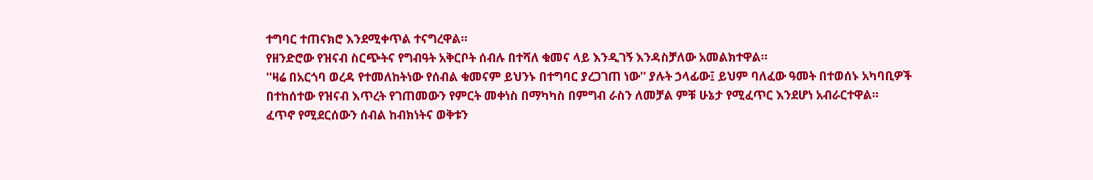ተግባር ተጠናክሮ እንደሚቀጥል ተናግረዋል።
የዘንድሮው የዝናብ ስርጭትና የግብዓት አቅርቦት ሰብሉ በተሻለ ቁመና ላይ እንዲገኝ እንዳስቻለው አመልክተዋል።
''ዛሬ በአርጎባ ወረዳ የተመለከትነው የሰብል ቁመናም ይህንኑ በተግባር ያረጋገጠ ነው'' ያሉት ኃላፊው፤ ይህም ባለፈው ዓመት በተወሰኑ አካባቢዎች በተከሰተው የዝናብ እጥረት የገጠመውን የምርት መቀነስ በማካካስ በምግብ ራስን ለመቻል ምቹ ሁኔታ የሚፈጥር እንደሆነ አብራርተዋል።
ፈጥኖ የሚደርሰውን ሰብል ከብክነትና ወቅቱን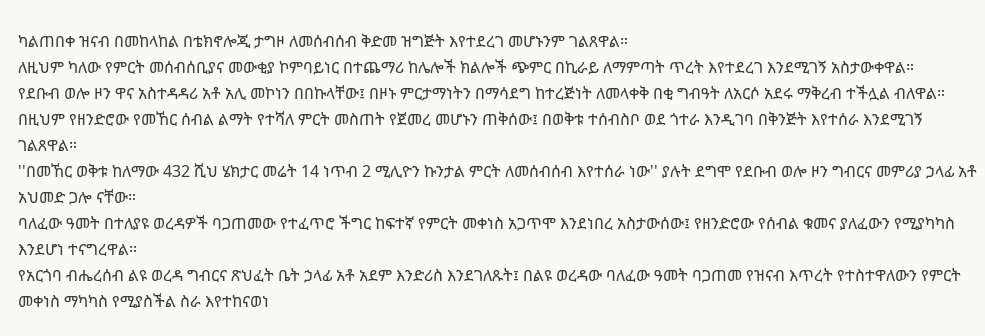ካልጠበቀ ዝናብ በመከላከል በቴክኖሎጂ ታግዞ ለመሰብሰብ ቅድመ ዝግጅት እየተደረገ መሆኑንም ገልጸዋል።
ለዚህም ካለው የምርት መሰብሰቢያና መውቂያ ኮምባይነር በተጨማሪ ከሌሎች ክልሎች ጭምር በኪራይ ለማምጣት ጥረት እየተደረገ እንደሚገኝ አስታውቀዋል።
የደቡብ ወሎ ዞን ዋና አስተዳዳሪ አቶ አሊ መኮነን በበኩላቸው፤ በዞኑ ምርታማነትን በማሳደግ ከተረጅነት ለመላቀቅ በቂ ግብዓት ለአርሶ አደሩ ማቅረብ ተችሏል ብለዋል።
በዚህም የዘንድሮው የመኸር ሰብል ልማት የተሻለ ምርት መስጠት የጀመረ መሆኑን ጠቅሰው፤ በወቅቱ ተሰብስቦ ወደ ጎተራ እንዲገባ በቅንጅት እየተሰራ እንደሚገኝ ገልጸዋል።
''በመኸር ወቅቱ ከለማው 432 ሺህ ሄክታር መሬት 14 ነጥብ 2 ሚሊዮን ኩንታል ምርት ለመሰብሰብ እየተሰራ ነው'' ያሉት ደግሞ የደቡብ ወሎ ዞን ግብርና መምሪያ ኃላፊ አቶ አህመድ ጋሎ ናቸው።
ባለፈው ዓመት በተለያዩ ወረዳዎች ባጋጠመው የተፈጥሮ ችግር ከፍተኛ የምርት መቀነስ አጋጥሞ እንደነበረ አስታውሰው፤ የዘንድሮው የሰብል ቁመና ያለፈውን የሚያካካስ እንደሆነ ተናግረዋል።
የአርጎባ ብሔረሰብ ልዩ ወረዳ ግብርና ጽህፈት ቤት ኃላፊ አቶ አደም እንድሪስ እንደገለጹት፤ በልዩ ወረዳው ባለፈው ዓመት ባጋጠመ የዝናብ እጥረት የተስተዋለውን የምርት መቀነስ ማካካስ የሚያስችል ስራ እየተከናወነ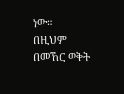ነው።
በዚህም በመኸር ወቅት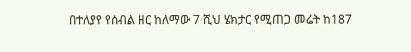በተለያየ የሰብል ዘር ከለማው 7 ሺህ ሄክታር የሚጠጋ መሬት ከ187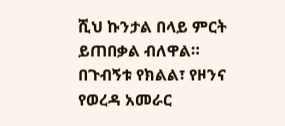ሺህ ኩንታል በላይ ምርት ይጠበቃል ብለዋል።
በጉብኝቱ የክልል፣ የዞንና የወረዳ አመራር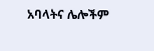አባላትና ሌሎችም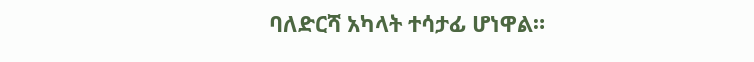ባለድርሻ አካላት ተሳታፊ ሆነዋል።